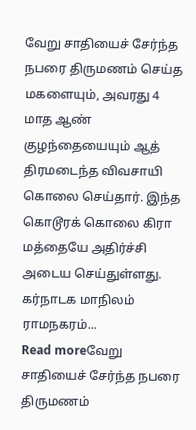வேறு சாதியைச் சேர்ந்த நபரை திருமணம் செய்த மகளையும், அவரது 4 மாத ஆண் குழந்தையையும் ஆத் திரமடைந்த விவசாயி கொலை செய்தார். இந்த கொடூரக் கொலை கிரா மத்தையே அதிர்ச்சி அடைய செய்துள்ளது. கர்நாடக மாநிலம் ராமநகரம்...
Read moreவேறு சாதியைச் சேர்ந்த நபரை திருமணம்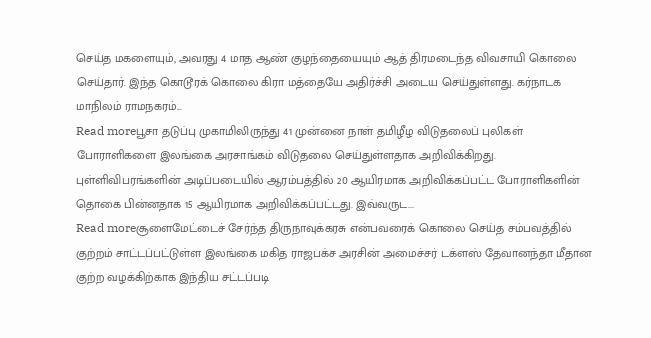செய்த மகளையும், அவரது 4 மாத ஆண் குழந்தையையும் ஆத் திரமடைந்த விவசாயி கொலை செய்தார். இந்த கொடூரக் கொலை கிரா மத்தையே அதிர்ச்சி அடைய செய்துள்ளது. கர்நாடக மாநிலம் ராமநகரம்...
Read moreபூசா தடுப்பு முகாமிலிருந்து 41 முன்னை நாள் தமிழீழ விடுதலைப் புலிகள் போராளிகளை இலங்கை அரசாங்கம் விடுதலை செய்துள்ளதாக அறிவிக்கிறது. புள்ளிவிபரங்களின் அடிப்படையில் ஆரம்பத்தில் 20 ஆயிரமாக அறிவிக்கப்பட்ட போராளிகளின் தொகை பின்னதாக 15 ஆயிரமாக அறிவிக்கப்பட்டது. இவ்வருட...
Read moreசூளைமேட்டைச் சேர்ந்த திருநாவுக்கரசு என்பவரைக் கொலை செய்த சம்பவத்தில் குற்றம் சாட்டப்பட்டுள்ள இலங்கை மகித ராஜபக்ச அரசின் அமைச்சர் டக்ளஸ் தேவானந்தா மீதான குற்ற வழக்கிற்காக இந்திய சட்டப்படி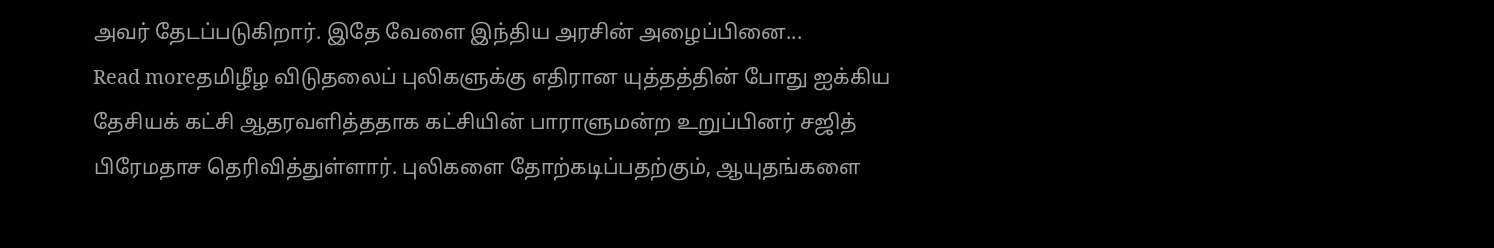அவர் தேடப்படுகிறார். இதே வேளை இந்திய அரசின் அழைப்பினை...
Read moreதமிழீழ விடுதலைப் புலிகளுக்கு எதிரான யுத்தத்தின் போது ஐக்கிய தேசியக் கட்சி ஆதரவளித்ததாக கட்சியின் பாராளுமன்ற உறுப்பினர் சஜித் பிரேமதாச தெரிவித்துள்ளார். புலிகளை தோற்கடிப்பதற்கும், ஆயுதங்களை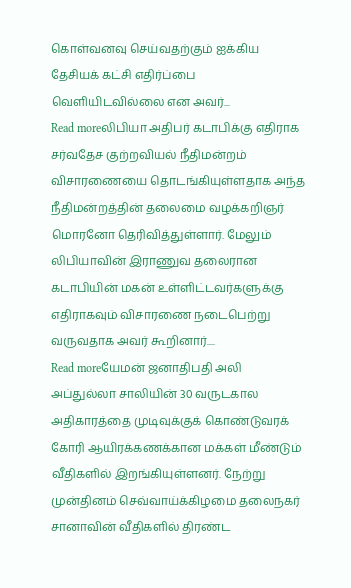கொள்வனவு செய்வதற்கும் ஐக்கிய தேசியக் கட்சி எதிர்ப்பை வெளியிடவில்லை என அவர்...
Read moreலிபியா அதிபர் கடாபிக்கு எதிராக சர்வதேச குற்றவியல் நீதிமன்றம் விசாரணையை தொடங்கியுள்ளதாக அந்த நீதிமன்றத்தின் தலைமை வழக்கறிஞர் மொரனோ தெரிவித்துள்ளார். மேலும் லிபியாவின் இராணுவ தலைரான கடாபியின் மகன் உள்ளிட்டவர்களுக்கு எதிராகவும் விசாரணை நடைபெற்று வருவதாக அவர் கூறினார்....
Read moreயேமன் ஜனாதிபதி அலி அப்துல்லா சாலியின் 30 வருடகால அதிகாரத்தை முடிவுக்குக் கொண்டுவரக் கோரி ஆயிரக்கணக்கான மக்கள் மீண்டும் வீதிகளில் இறங்கியுள்ளனர். நேற்று முன்தினம் செவ்வாய்க்கிழமை தலைநகர் சானாவின் வீதிகளில் திரண்ட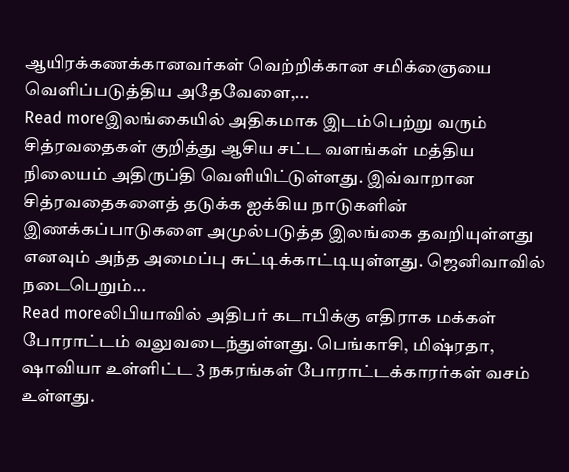ஆயிரக்கணக்கானவர்கள் வெற்றிக்கான சமிக்ஞையை வெளிப்படுத்திய அதேவேளை,...
Read moreஇலங்கையில் அதிகமாக இடம்பெற்று வரும் சித்ரவதைகள் குறித்து ஆசிய சட்ட வளங்கள் மத்திய நிலையம் அதிருப்தி வெளியிட்டுள்ளது. இவ்வாறான சித்ரவதைகளைத் தடுக்க ஐக்கிய நாடுகளின் இணக்கப்பாடுகளை அமுல்படுத்த இலங்கை தவறியுள்ளது எனவும் அந்த அமைப்பு சுட்டிக்காட்டியுள்ளது. ஜெனிவாவில் நடைபெறும்...
Read moreலிபியாவில் அதிபர் கடாபிக்கு எதிராக மக்கள் போராட்டம் வலுவடைந்துள்ளது. பெங்காசி, மிஷ்ரதா, ஷாவியா உள்ளிட்ட 3 நகரங்கள் போராட்டக்காரர்கள் வசம் உள்ளது.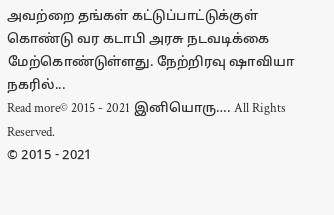அவற்றை தங்கள் கட்டுப்பாட்டுக்குள் கொண்டு வர கடாபி அரசு நடவடிக்கை மேற்கொண்டுள்ளது. நேற்றிரவு ஷாவியா நகரில்...
Read more© 2015 - 2021 இனியொரு…. All Rights Reserved.
© 2015 - 2021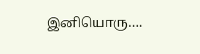இனியொரு….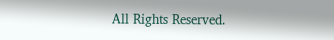All Rights Reserved.